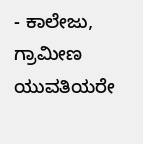- ಕಾಲೇಜು, ಗ್ರಾಮೀಣ ಯುವತಿಯರೇ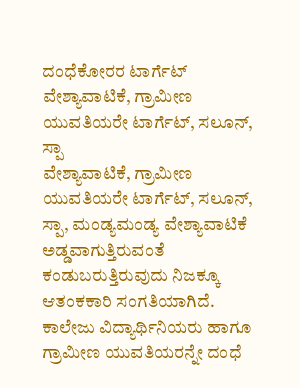ದಂಧೆಕೋರರ ಟಾರ್ಗೆಟ್
ವೇಶ್ಯಾವಾಟಿಕೆ, ಗ್ರಾಮೀಣ ಯುವತಿಯರೇ ಟಾರ್ಗೆಟ್, ಸಲೂನ್, ಸ್ಪಾ
ವೇಶ್ಯಾವಾಟಿಕೆ, ಗ್ರಾಮೀಣ ಯುವತಿಯರೇ ಟಾರ್ಗೆಟ್, ಸಲೂನ್, ಸ್ಪಾ, ಮಂಡ್ಯಮಂಡ್ಯ ವೇಶ್ಯಾವಾಟಿಕೆ ಅಡ್ಡವಾಗುತ್ತಿರುವಂತೆ ಕಂಡುಬರುತ್ತಿರುವುದು ನಿಜಕ್ಕೂ ಆತಂಕಕಾರಿ ಸಂಗತಿಯಾಗಿದೆ. ಕಾಲೇಜು ವಿದ್ಯಾರ್ಥಿನಿಯರು ಹಾಗೂ ಗ್ರಾಮೀಣ ಯುವತಿಯರನ್ನೇ ದಂಧೆ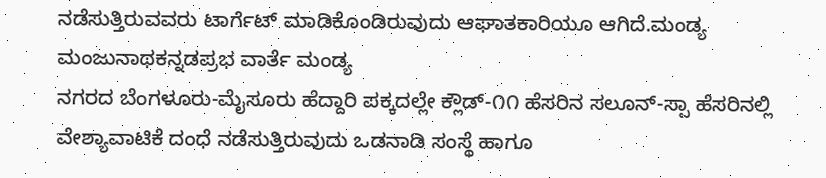ನಡೆಸುತ್ತಿರುವವರು ಟಾರ್ಗೆಟ್ ಮಾಡಿಕೊಂಡಿರುವುದು ಆಘಾತಕಾರಿಯೂ ಆಗಿದೆ.ಮಂಡ್ಯ ಮಂಜುನಾಥಕನ್ನಡಪ್ರಭ ವಾರ್ತೆ ಮಂಡ್ಯ
ನಗರದ ಬೆಂಗಳೂರು-ಮೈಸೂರು ಹೆದ್ದಾರಿ ಪಕ್ಕದಲ್ಲೇ ಕ್ಲೌಡ್-೧೧ ಹೆಸರಿನ ಸಲೂನ್-ಸ್ಪಾ ಹೆಸರಿನಲ್ಲಿ ವೇಶ್ಯಾವಾಟಿಕೆ ದಂಧೆ ನಡೆಸುತ್ತಿರುವುದು ಒಡನಾಡಿ ಸಂಸ್ಥೆ ಹಾಗೂ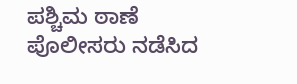ಪಶ್ಚಿಮ ಠಾಣೆ ಪೊಲೀಸರು ನಡೆಸಿದ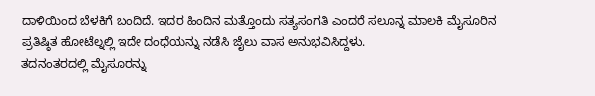ದಾಳಿಯಿಂದ ಬೆಳಕಿಗೆ ಬಂದಿದೆ. ಇದರ ಹಿಂದಿನ ಮತ್ತೊಂದು ಸತ್ಯಸಂಗತಿ ಎಂದರೆ ಸಲೂನ್ನ ಮಾಲಕಿ ಮೈಸೂರಿನ ಪ್ರತಿಷ್ಠಿತ ಹೋಟೆಲ್ನಲ್ಲಿ ಇದೇ ದಂಧೆಯನ್ನು ನಡೆಸಿ ಜೈಲು ವಾಸ ಅನುಭವಿಸಿದ್ದಳು.
ತದನಂತರದಲ್ಲಿ ಮೈಸೂರನ್ನು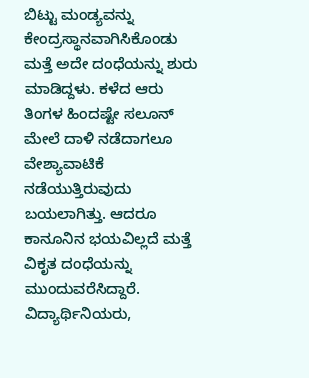ಬಿಟ್ಟು ಮಂಡ್ಯವನ್ನು ಕೇಂದ್ರಸ್ಥಾನವಾಗಿಸಿಕೊಂಡು ಮತ್ತೆ ಅದೇ ದಂಧೆಯನ್ನು ಶುರು ಮಾಡಿದ್ದಳು. ಕಳೆದ ಆರು ತಿಂಗಳ ಹಿಂದಷ್ಟೇ ಸಲೂನ್ ಮೇಲೆ ದಾಳಿ ನಡೆದಾಗಲೂ ವೇಶ್ಯಾವಾಟಿಕೆ ನಡೆಯುತ್ತಿರುವುದು ಬಯಲಾಗಿತ್ತು. ಆದರೂ ಕಾನೂನಿನ ಭಯವಿಲ್ಲದೆ ಮತ್ತೆ ವಿಕೃತ ದಂಧೆಯನ್ನು ಮುಂದುವರೆಸಿದ್ದಾರೆ.
ವಿದ್ಯಾರ್ಥಿನಿಯರು,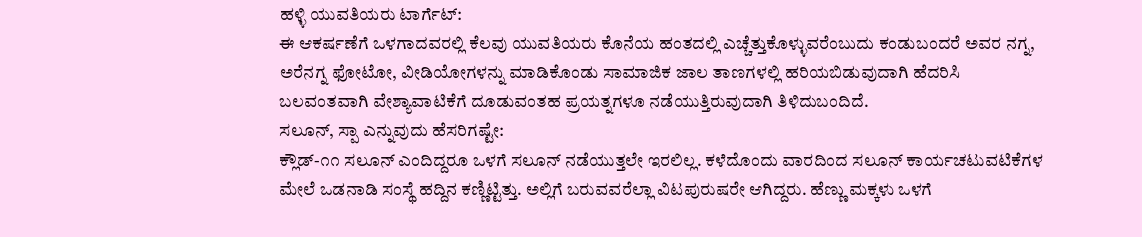ಹಳ್ಳಿ ಯುವತಿಯರು ಟಾರ್ಗೆಟ್:
ಈ ಆಕರ್ಷಣೆಗೆ ಒಳಗಾದವರಲ್ಲಿ ಕೆಲವು ಯುವತಿಯರು ಕೊನೆಯ ಹಂತದಲ್ಲಿ ಎಚ್ಚೆತ್ತುಕೊಳ್ಳುವರೆಂಬುದು ಕಂಡುಬಂದರೆ ಅವರ ನಗ್ನ, ಅರೆನಗ್ನ ಫೋಟೋ, ವೀಡಿಯೋಗಳನ್ನು ಮಾಡಿಕೊಂಡು ಸಾಮಾಜಿಕ ಜಾಲ ತಾಣಗಳಲ್ಲಿ ಹರಿಯಬಿಡುವುದಾಗಿ ಹೆದರಿಸಿ ಬಲವಂತವಾಗಿ ವೇಶ್ಯಾವಾಟಿಕೆಗೆ ದೂಡುವಂತಹ ಪ್ರಯತ್ನಗಳೂ ನಡೆಯುತ್ತಿರುವುದಾಗಿ ತಿಳಿದುಬಂದಿದೆ.
ಸಲೂನ್, ಸ್ಪಾ ಎನ್ನುವುದು ಹೆಸರಿಗಷ್ಟೇ:
ಕ್ಲೌಡ್-೧೧ ಸಲೂನ್ ಎಂದಿದ್ದರೂ ಒಳಗೆ ಸಲೂನ್ ನಡೆಯುತ್ತಲೇ ಇರಲಿಲ್ಲ. ಕಳೆದೊಂದು ವಾರದಿಂದ ಸಲೂನ್ ಕಾರ್ಯಚಟುವಟಿಕೆಗಳ ಮೇಲೆ ಒಡನಾಡಿ ಸಂಸ್ಥೆ ಹದ್ದಿನ ಕಣ್ಣಿಟ್ಟಿತ್ತು. ಅಲ್ಲಿಗೆ ಬರುವವರೆಲ್ಲಾ ವಿಟಪುರುಷರೇ ಆಗಿದ್ದರು. ಹೆಣ್ಣು ಮಕ್ಕಳು ಒಳಗೆ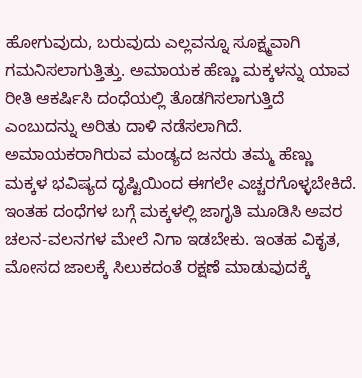ಹೋಗುವುದು, ಬರುವುದು ಎಲ್ಲವನ್ನೂ ಸೂಕ್ಷ್ಮವಾಗಿ ಗಮನಿಸಲಾಗುತ್ತಿತ್ತು. ಅಮಾಯಕ ಹೆಣ್ಣು ಮಕ್ಕಳನ್ನು ಯಾವ ರೀತಿ ಆಕರ್ಷಿಸಿ ದಂಧೆಯಲ್ಲಿ ತೊಡಗಿಸಲಾಗುತ್ತಿದೆ ಎಂಬುದನ್ನು ಅರಿತು ದಾಳಿ ನಡೆಸಲಾಗಿದೆ.
ಅಮಾಯಕರಾಗಿರುವ ಮಂಡ್ಯದ ಜನರು ತಮ್ಮ ಹೆಣ್ಣು ಮಕ್ಕಳ ಭವಿಷ್ಯದ ದೃಷ್ಟಿಯಿಂದ ಈಗಲೇ ಎಚ್ಚರಗೊಳ್ಳಬೇಕಿದೆ. ಇಂತಹ ದಂಧೆಗಳ ಬಗ್ಗೆ ಮಕ್ಕಳಲ್ಲಿ ಜಾಗೃತಿ ಮೂಡಿಸಿ ಅವರ ಚಲನ-ವಲನಗಳ ಮೇಲೆ ನಿಗಾ ಇಡಬೇಕು. ಇಂತಹ ವಿಕೃತ, ಮೋಸದ ಜಾಲಕ್ಕೆ ಸಿಲುಕದಂತೆ ರಕ್ಷಣೆ ಮಾಡುವುದಕ್ಕೆ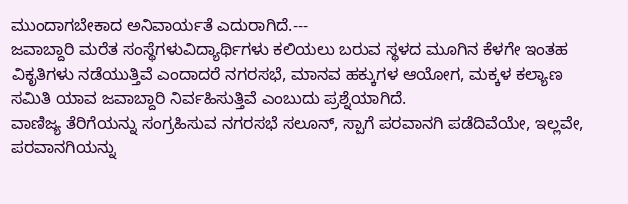ಮುಂದಾಗಬೇಕಾದ ಅನಿವಾರ್ಯತೆ ಎದುರಾಗಿದೆ.---
ಜವಾಬ್ದಾರಿ ಮರೆತ ಸಂಸ್ಥೆಗಳುವಿದ್ಯಾರ್ಥಿಗಳು ಕಲಿಯಲು ಬರುವ ಸ್ಥಳದ ಮೂಗಿನ ಕೆಳಗೇ ಇಂತಹ ವಿಕೃತಿಗಳು ನಡೆಯುತ್ತಿವೆ ಎಂದಾದರೆ ನಗರಸಭೆ, ಮಾನವ ಹಕ್ಕುಗಳ ಆಯೋಗ, ಮಕ್ಕಳ ಕಲ್ಯಾಣ ಸಮಿತಿ ಯಾವ ಜವಾಬ್ದಾರಿ ನಿರ್ವಹಿಸುತ್ತಿವೆ ಎಂಬುದು ಪ್ರಶ್ನೆಯಾಗಿದೆ.
ವಾಣಿಜ್ಯ ತೆರಿಗೆಯನ್ನು ಸಂಗ್ರಹಿಸುವ ನಗರಸಭೆ ಸಲೂನ್, ಸ್ಪಾಗೆ ಪರವಾನಗಿ ಪಡೆದಿವೆಯೇ, ಇಲ್ಲವೇ, ಪರವಾನಗಿಯನ್ನು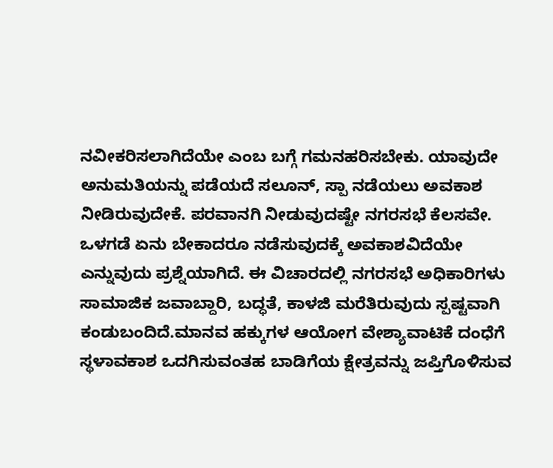ನವೀಕರಿಸಲಾಗಿದೆಯೇ ಎಂಬ ಬಗ್ಗೆ ಗಮನಹರಿಸಬೇಕು. ಯಾವುದೇ ಅನುಮತಿಯನ್ನು ಪಡೆಯದೆ ಸಲೂನ್, ಸ್ಪಾ ನಡೆಯಲು ಅವಕಾಶ ನೀಡಿರುವುದೇಕೆ. ಪರವಾನಗಿ ನೀಡುವುದಷ್ಟೇ ನಗರಸಭೆ ಕೆಲಸವೇ. ಒಳಗಡೆ ಏನು ಬೇಕಾದರೂ ನಡೆಸುವುದಕ್ಕೆ ಅವಕಾಶವಿದೆಯೇ ಎನ್ನುವುದು ಪ್ರಶ್ನೆಯಾಗಿದೆ. ಈ ವಿಚಾರದಲ್ಲಿ ನಗರಸಭೆ ಅಧಿಕಾರಿಗಳು ಸಾಮಾಜಿಕ ಜವಾಬ್ದಾರಿ, ಬದ್ಧತೆ, ಕಾಳಜಿ ಮರೆತಿರುವುದು ಸ್ಪಷ್ಟವಾಗಿ ಕಂಡುಬಂದಿದೆ.ಮಾನವ ಹಕ್ಕುಗಳ ಆಯೋಗ ವೇಶ್ಯಾವಾಟಿಕೆ ದಂಧೆಗೆ ಸ್ಥಳಾವಕಾಶ ಒದಗಿಸುವಂತಹ ಬಾಡಿಗೆಯ ಕ್ಷೇತ್ರವನ್ನು ಜಪ್ತಿಗೊಳಿಸುವ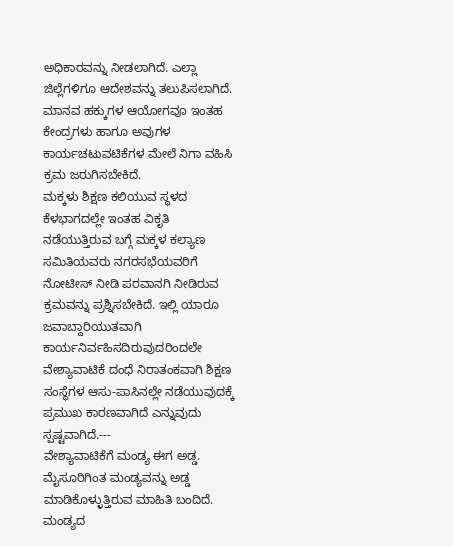ಅಧಿಕಾರವನ್ನು ನೀಡಲಾಗಿದೆ. ಎಲ್ಲಾ ಜಿಲ್ಲೆಗಳಿಗೂ ಆದೇಶವನ್ನು ತಲುಪಿಸಲಾಗಿದೆ. ಮಾನವ ಹಕ್ಕುಗಳ ಆಯೋಗವೂ ಇಂತಹ ಕೇಂದ್ರಗಳು ಹಾಗೂ ಅವುಗಳ ಕಾರ್ಯಚಟುವಟಿಕೆಗಳ ಮೇಲೆ ನಿಗಾ ವಹಿಸಿ ಕ್ರಮ ಜರುಗಿಸಬೇಕಿದೆ.
ಮಕ್ಕಳು ಶಿಕ್ಷಣ ಕಲಿಯುವ ಸ್ಥಳದ ಕೆಳಭಾಗದಲ್ಲೇ ಇಂತಹ ವಿಕೃತಿ ನಡೆಯುತ್ತಿರುವ ಬಗ್ಗೆ ಮಕ್ಕಳ ಕಲ್ಯಾಣ ಸಮಿತಿಯವರು ನಗರಸಭೆಯವರಿಗೆ ನೋಟೀಸ್ ನೀಡಿ ಪರವಾನಗಿ ನೀಡಿರುವ ಕ್ರಮವನ್ನು ಪ್ರಶ್ನಿಸಬೇಕಿದೆ. ಇಲ್ಲಿ ಯಾರೂ ಜವಾಬ್ದಾರಿಯುತವಾಗಿ ಕಾರ್ಯನಿರ್ವಹಿಸದಿರುವುದರಿಂದಲೇ ವೇಶ್ಯಾವಾಟಿಕೆ ದಂಧೆ ನಿರಾತಂಕವಾಗಿ ಶಿಕ್ಷಣ ಸಂಸ್ಥೆಗಳ ಆಸು-ಪಾಸಿನಲ್ಲೇ ನಡೆಯುವುದಕ್ಕೆ ಪ್ರಮುಖ ಕಾರಣವಾಗಿದೆ ಎನ್ನುವುದು ಸ್ಪಷ್ಟವಾಗಿದೆ.---
ವೇಶ್ಯಾವಾಟಿಕೆಗೆ ಮಂಡ್ಯ ಈಗ ಅಡ್ಡ. ಮೈಸೂರಿಗಿಂತ ಮಂಡ್ಯವನ್ನು ಅಡ್ಡ ಮಾಡಿಕೊಳ್ಳುತ್ತಿರುವ ಮಾಹಿತಿ ಬಂದಿದೆ. ಮಂಡ್ಯದ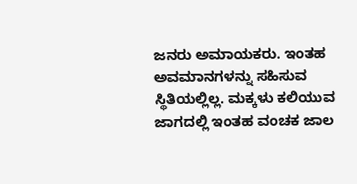ಜನರು ಅಮಾಯಕರು. ಇಂತಹ ಅವಮಾನಗಳನ್ನು ಸಹಿಸುವ ಸ್ಥಿತಿಯಲ್ಲಿಲ್ಲ. ಮಕ್ಕಳು ಕಲಿಯುವ ಜಾಗದಲ್ಲಿ ಇಂತಹ ವಂಚಕ ಜಾಲ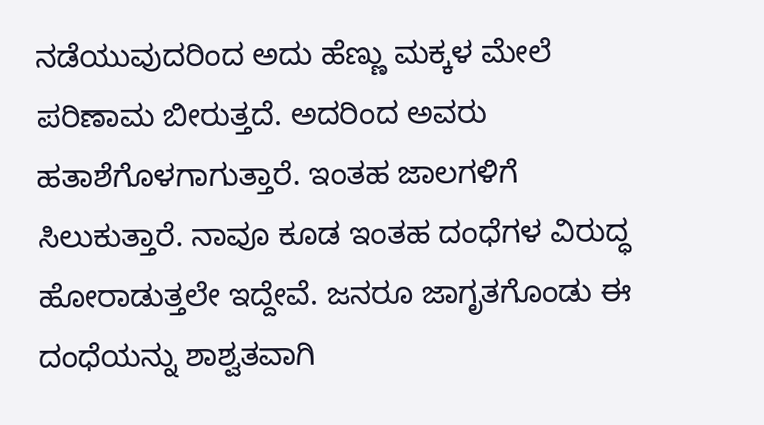ನಡೆಯುವುದರಿಂದ ಅದು ಹೆಣ್ಣು ಮಕ್ಕಳ ಮೇಲೆ ಪರಿಣಾಮ ಬೀರುತ್ತದೆ. ಅದರಿಂದ ಅವರು ಹತಾಶೆಗೊಳಗಾಗುತ್ತಾರೆ. ಇಂತಹ ಜಾಲಗಳಿಗೆ ಸಿಲುಕುತ್ತಾರೆ. ನಾವೂ ಕೂಡ ಇಂತಹ ದಂಧೆಗಳ ವಿರುದ್ಧ ಹೋರಾಡುತ್ತಲೇ ಇದ್ದೇವೆ. ಜನರೂ ಜಾಗೃತಗೊಂಡು ಈ ದಂಧೆಯನ್ನು ಶಾಶ್ವತವಾಗಿ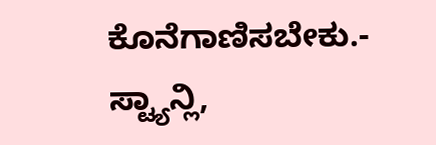ಕೊನೆಗಾಣಿಸಬೇಕು.- ಸ್ಟ್ಯಾನ್ಲಿ,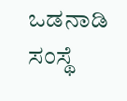ಒಡನಾಡಿ ಸಂಸ್ಥೆ